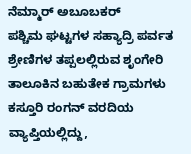ನೆಮ್ಮಾರ್ ಅಬೂಬಕರ್
ಪಶ್ಚಿಮ ಘಟ್ಟಗಳ ಸಹ್ಯಾದ್ರಿ ಪರ್ವತ ಶ್ರೇಣಿಗಳ ತಪ್ಪಲಲ್ಲಿರುವ ಶೃಂಗೇರಿ ತಾಲೂಕಿನ ಬಹುತೇಕ ಗ್ರಾಮಗಳು ಕಸ್ತೂರಿ ರಂಗನ್ ವರದಿಯ ವ್ಯಾಪ್ತಿಯಲ್ಲಿದ್ದು,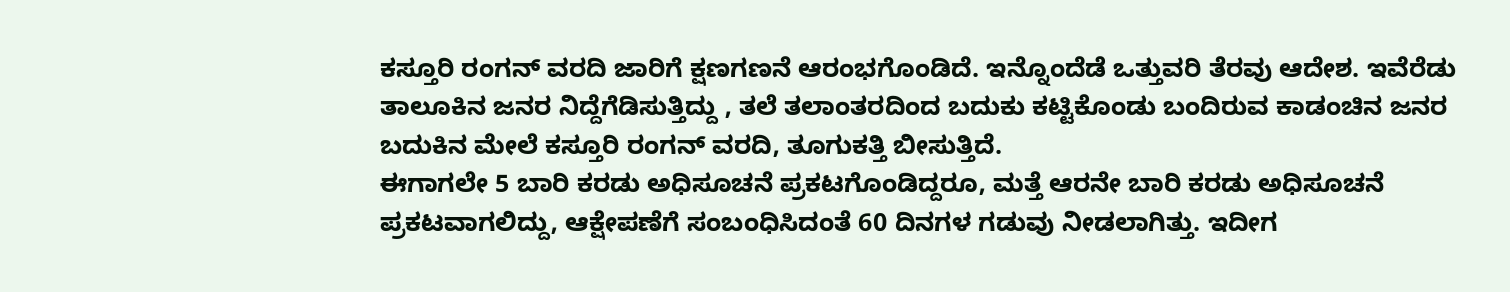ಕಸ್ತೂರಿ ರಂಗನ್ ವರದಿ ಜಾರಿಗೆ ಕ್ಷಣಗಣನೆ ಆರಂಭಗೊಂಡಿದೆ. ಇನ್ನೊಂದೆಡೆ ಒತ್ತುವರಿ ತೆರವು ಆದೇಶ. ಇವೆರೆಡು ತಾಲೂಕಿನ ಜನರ ನಿದ್ದೆಗೆಡಿಸುತ್ತಿದ್ದು , ತಲೆ ತಲಾಂತರದಿಂದ ಬದುಕು ಕಟ್ಟಿಕೊಂಡು ಬಂದಿರುವ ಕಾಡಂಚಿನ ಜನರ ಬದುಕಿನ ಮೇಲೆ ಕಸ್ತೂರಿ ರಂಗನ್ ವರದಿ, ತೂಗುಕತ್ತಿ ಬೀಸುತ್ತಿದೆ.
ಈಗಾಗಲೇ 5 ಬಾರಿ ಕರಡು ಅಧಿಸೂಚನೆ ಪ್ರಕಟಗೊಂಡಿದ್ದರೂ, ಮತ್ತೆ ಆರನೇ ಬಾರಿ ಕರಡು ಅಧಿಸೂಚನೆ ಪ್ರಕಟವಾಗಲಿದ್ದು, ಆಕ್ಷೇಪಣೆಗೆ ಸಂಬಂಧಿಸಿದಂತೆ 60 ದಿನಗಳ ಗಡುವು ನೀಡಲಾಗಿತ್ತು. ಇದೀಗ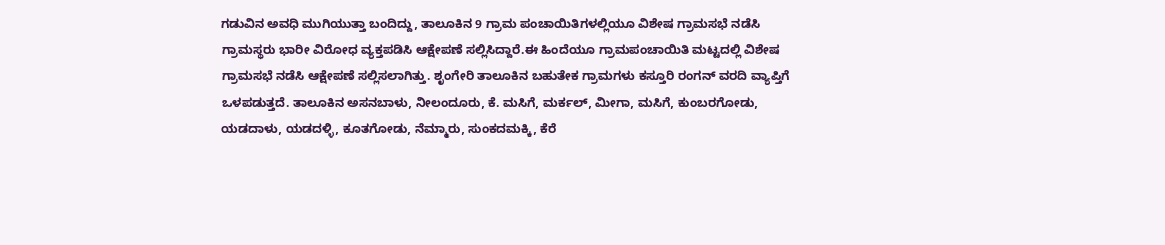ಗಡುವಿನ ಅವಧಿ ಮುಗಿಯುತ್ತಾ ಬಂದಿದ್ದು, ತಾಲೂಕಿನ 9 ಗ್ರಾಮ ಪಂಚಾಯಿತಿಗಳಲ್ಲಿಯೂ ವಿಶೇಷ ಗ್ರಾಮಸಭೆ ನಡೆಸಿ ಗ್ರಾಮಸ್ಥರು ಭಾರೀ ವಿರೋಧ ವ್ಯಕ್ತಪಡಿಸಿ ಆಕ್ಷೇಪಣೆ ಸಲ್ಲಿಸಿದ್ದಾರೆ.ಈ ಹಿಂದೆಯೂ ಗ್ರಾಮಪಂಚಾಯಿತಿ ಮಟ್ಟದಲ್ಲಿ ವಿಶೇಷ ಗ್ರಾಮಸಭೆ ನಡೆಸಿ ಆಕ್ಷೇಪಣೆ ಸಲ್ಲಿಸಲಾಗಿತ್ತು. ಶೃಂಗೇರಿ ತಾಲೂಕಿನ ಬಹುತೇಕ ಗ್ರಾಮಗಳು ಕಸ್ತೂರಿ ರಂಗನ್ ವರದಿ ವ್ಯಾಪ್ತಿಗೆ ಒಳಪಡುತ್ತದೆ. ತಾಲೂಕಿನ ಅಸನಬಾಳು, ನೀಲಂದೂರು, ಕೆ. ಮಸಿಗೆ, ಮರ್ಕಲ್, ಮೀಗಾ, ಮಸಿಗೆ, ಕುಂಬರಗೋಡು, ಯಡದಾಳು, ಯಡದಳ್ಳಿ, ಕೂತಗೋಡು, ನೆಮ್ಮಾರು, ಸುಂಕದಮಕ್ಕಿ, ಕೆರೆ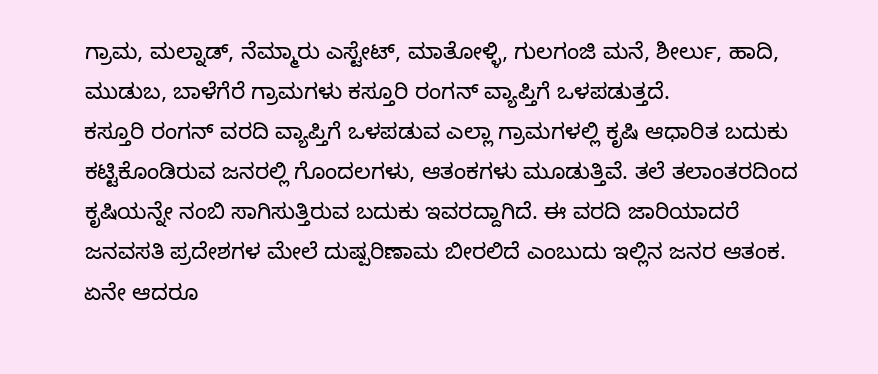ಗ್ರಾಮ, ಮಲ್ನಾಡ್, ನೆಮ್ಮಾರು ಎಸ್ಟೇಟ್, ಮಾತೋಳ್ಳಿ, ಗುಲಗಂಜಿ ಮನೆ, ಶೀರ್ಲು, ಹಾದಿ, ಮುಡುಬ, ಬಾಳೆಗೆರೆ ಗ್ರಾಮಗಳು ಕಸ್ತೂರಿ ರಂಗನ್ ವ್ಯಾಪ್ತಿಗೆ ಒಳಪಡುತ್ತದೆ.
ಕಸ್ತೂರಿ ರಂಗನ್ ವರದಿ ವ್ಯಾಪ್ತಿಗೆ ಒಳಪಡುವ ಎಲ್ಲಾ ಗ್ರಾಮಗಳಲ್ಲಿ ಕೃಷಿ ಆಧಾರಿತ ಬದುಕು ಕಟ್ಟಿಕೊಂಡಿರುವ ಜನರಲ್ಲಿ ಗೊಂದಲಗಳು, ಆತಂಕಗಳು ಮೂಡುತ್ತಿವೆ. ತಲೆ ತಲಾಂತರದಿಂದ ಕೃಷಿಯನ್ನೇ ನಂಬಿ ಸಾಗಿಸುತ್ತಿರುವ ಬದುಕು ಇವರದ್ದಾಗಿದೆ. ಈ ವರದಿ ಜಾರಿಯಾದರೆ ಜನವಸತಿ ಪ್ರದೇಶಗಳ ಮೇಲೆ ದುಷ್ಪರಿಣಾಮ ಬೀರಲಿದೆ ಎಂಬುದು ಇಲ್ಲಿನ ಜನರ ಆತಂಕ.
ಏನೇ ಆದರೂ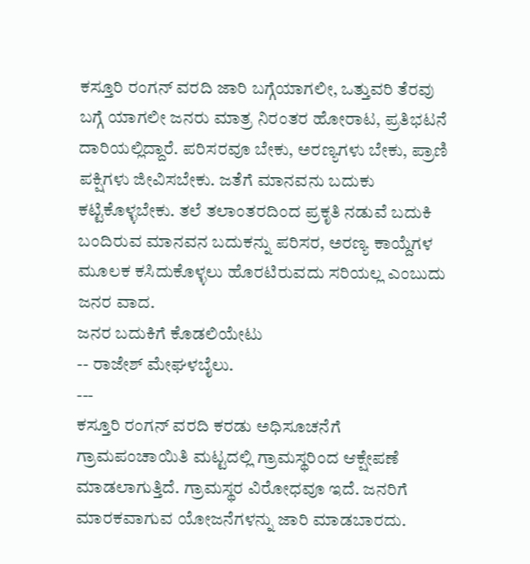ಕಸ್ತೂರಿ ರಂಗನ್ ವರದಿ ಜಾರಿ ಬಗ್ಗೆಯಾಗಲೀ, ಒತ್ತುವರಿ ತೆರವು ಬಗ್ಗೆ ಯಾಗಲೀ ಜನರು ಮಾತ್ರ ನಿರಂತರ ಹೋರಾಟ, ಪ್ರತಿಭಟನೆ ದಾರಿಯಲ್ಲಿದ್ದಾರೆ. ಪರಿಸರವೂ ಬೇಕು, ಅರಣ್ಯಗಳು ಬೇಕು, ಪ್ರಾಣಿ ಪಕ್ಷಿಗಳು ಜೀವಿಸಬೇಕು. ಜತೆಗೆ ಮಾನವನು ಬದುಕು ಕಟ್ಟಿಕೊಳ್ಳಬೇಕು. ತಲೆ ತಲಾಂತರದಿಂದ ಪ್ರಕೃತಿ ನಡುವೆ ಬದುಕಿ ಬಂದಿರುವ ಮಾನವನ ಬದುಕನ್ನು ಪರಿಸರ, ಅರಣ್ಯ ಕಾಯ್ದೆಗಳ ಮೂಲಕ ಕಸಿದುಕೊಳ್ಳಲು ಹೊರಟಿರುವದು ಸರಿಯಲ್ಲ ಎಂಬುದು ಜನರ ವಾದ.
ಜನರ ಬದುಕಿಗೆ ಕೊಡಲಿಯೇಟು
-- ರಾಜೇಶ್ ಮೇಘಳಬೈಲು.
---
ಕಸ್ತೂರಿ ರಂಗನ್ ವರದಿ ಕರಡು ಅಧಿಸೂಚನೆಗೆ ಗ್ರಾಮಪಂಚಾಯಿತಿ ಮಟ್ಟದಲ್ಲಿ ಗ್ರಾಮಸ್ಥರಿಂದ ಆಕ್ಷೇಪಣೆ ಮಾಡಲಾಗುತ್ತಿದೆ. ಗ್ರಾಮಸ್ಥರ ವಿರೋಧವೂ ಇದೆ. ಜನರಿಗೆ ಮಾರಕವಾಗುವ ಯೋಜನೆಗಳನ್ನು ಜಾರಿ ಮಾಡಬಾರದು.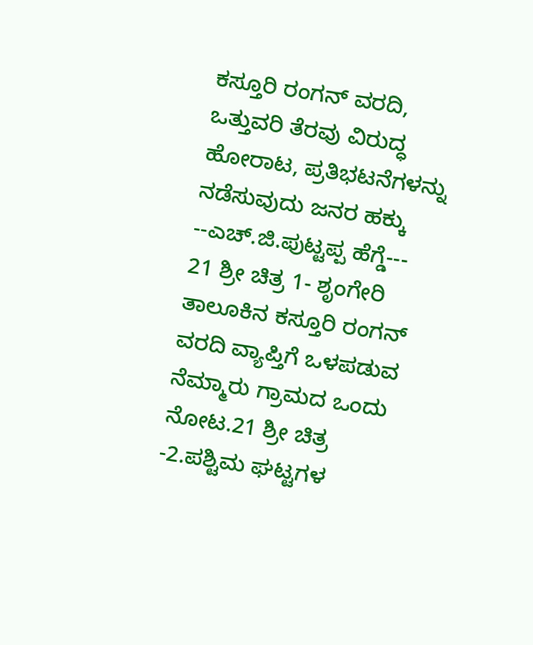ಕಸ್ತೂರಿ ರಂಗನ್ ವರದಿ, ಒತ್ತುವರಿ ತೆರವು ವಿರುದ್ಧ ಹೋರಾಟ, ಪ್ರತಿಭಟನೆಗಳನ್ನು ನಡೆಸುವುದು ಜನರ ಹಕ್ಕು
--ಎಚ್.ಜಿ.ಪುಟ್ಟಪ್ಪ ಹೆಗ್ಡೆ---
21 ಶ್ರೀ ಚಿತ್ರ 1- ಶೃಂಗೇರಿ ತಾಲೂಕಿನ ಕಸ್ತೂರಿ ರಂಗನ್ ವರದಿ ವ್ಯಾಪ್ತಿಗೆ ಒಳಪಡುವ ನೆಮ್ಮಾರು ಗ್ರಾಮದ ಒಂದು ನೋಟ.21 ಶ್ರೀ ಚಿತ್ರ -2.ಪಶ್ಟಿಮ ಘಟ್ಟಗಳ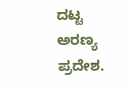ದಟ್ಟ ಅರಣ್ಯ ಪ್ರದೇಶ.